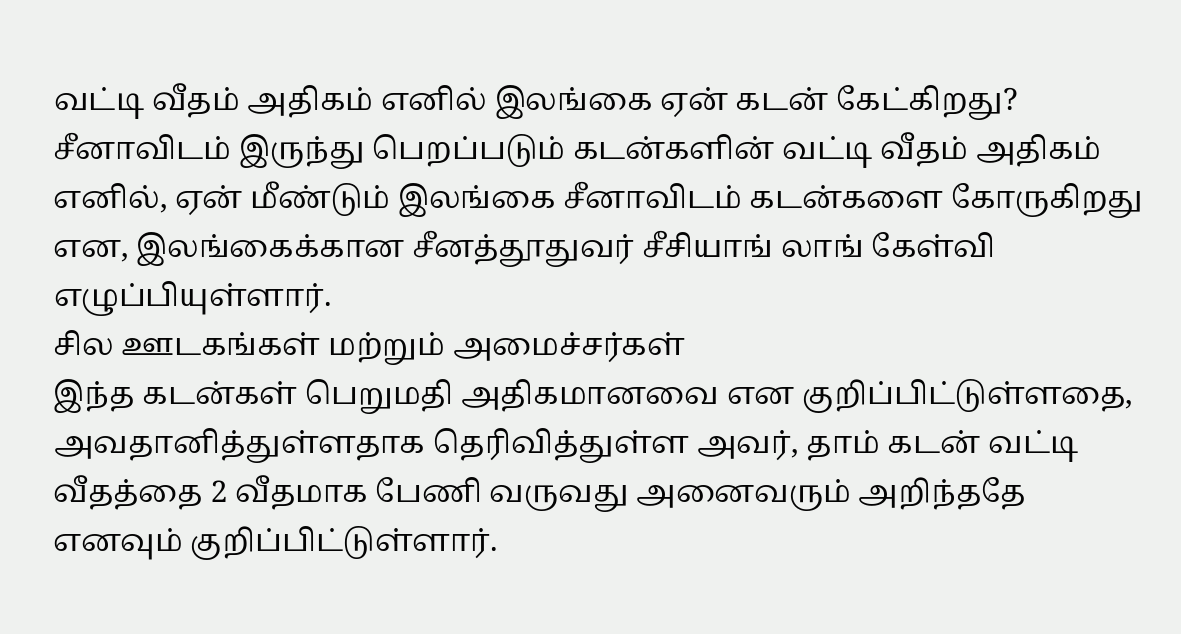வட்டி வீதம் அதிகம் எனில் இலங்கை ஏன் கடன் கேட்கிறது?
சீனாவிடம் இருந்து பெறப்படும் கடன்களின் வட்டி வீதம் அதிகம் எனில், ஏன் மீண்டும் இலங்கை சீனாவிடம் கடன்களை கோருகிறது என, இலங்கைக்கான சீனத்தூதுவர் சீசியாங் லாங் கேள்வி எழுப்பியுள்ளார்.
சில ஊடகங்கள் மற்றும் அமைச்சர்கள்
இந்த கடன்கள் பெறுமதி அதிகமானவை என குறிப்பிட்டுள்ளதை, அவதானித்துள்ளதாக தெரிவித்துள்ள அவர், தாம் கடன் வட்டி வீதத்தை 2 வீதமாக பேணி வருவது அனைவரும் அறிந்ததே எனவும் குறிப்பிட்டுள்ளார்.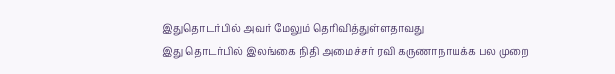இதுதொடர்பில் அவர் மேலும் தெரிவித்துள்ளதாவது
இது தொடர்பில் இலங்கை நிதி அமைச்சர் ரவி கருணாநாயக்க பல முறை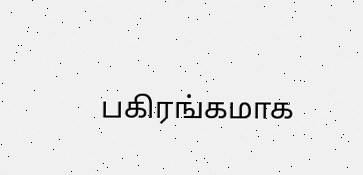பகிரங்கமாக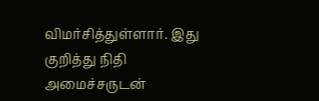விமர்சித்துள்ளார். இது குறித்து நிதி அமைச்சருடன்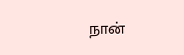நான்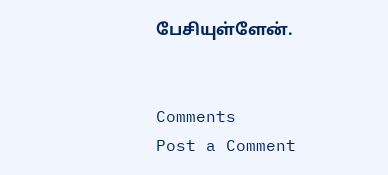பேசியுள்ளேன்.


Comments
Post a Comment